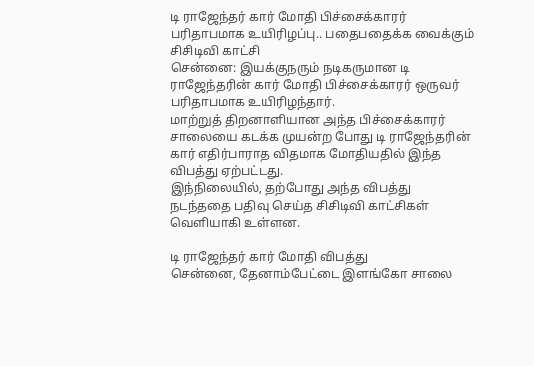டி ராஜேந்தர் கார் மோதி பிச்சைக்காரர் பரிதாபமாக உயிரிழப்பு.. பதைபதைக்க வைக்கும் சிசிடிவி காட்சி
சென்னை: இயக்குநரும் நடிகருமான டி ராஜேந்தரின் கார் மோதி பிச்சைக்காரர் ஒருவர் பரிதாபமாக உயிரிழந்தார்.
மாற்றுத் திறனாளியான அந்த பிச்சைக்காரர் சாலையை கடக்க முயன்ற போது டி ராஜேந்தரின் கார் எதிர்பாராத விதமாக மோதியதில் இந்த விபத்து ஏற்பட்டது.
இந்நிலையில், தற்போது அந்த விபத்து நடந்ததை பதிவு செய்த சிசிடிவி காட்சிகள் வெளியாகி உள்ளன.

டி ராஜேந்தர் கார் மோதி விபத்து
சென்னை, தேனாம்பேட்டை இளங்கோ சாலை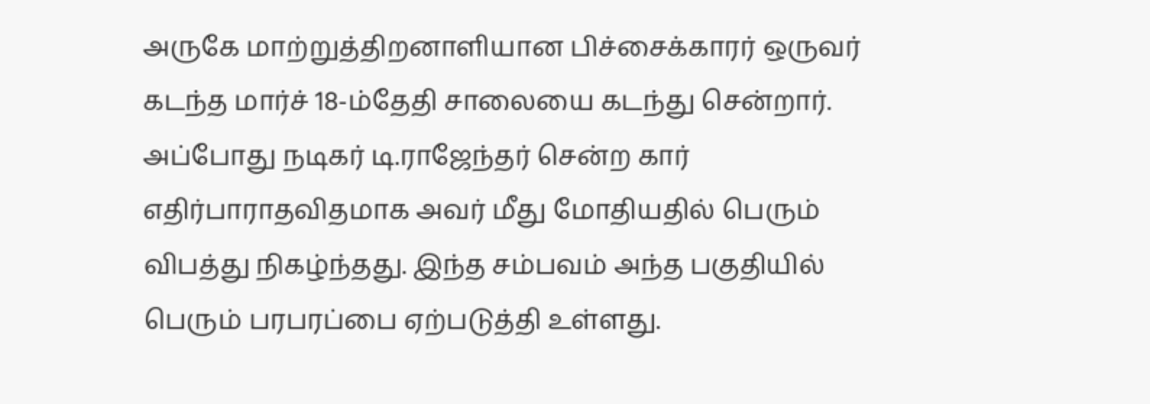அருகே மாற்றுத்திறனாளியான பிச்சைக்காரர் ஒருவர் கடந்த மார்ச் 18-ம்தேதி சாலையை கடந்து சென்றார். அப்போது நடிகர் டி.ராஜேந்தர் சென்ற கார் எதிர்பாராதவிதமாக அவர் மீது மோதியதில் பெரும் விபத்து நிகழ்ந்தது. இந்த சம்பவம் அந்த பகுதியில் பெரும் பரபரப்பை ஏற்படுத்தி உள்ளது.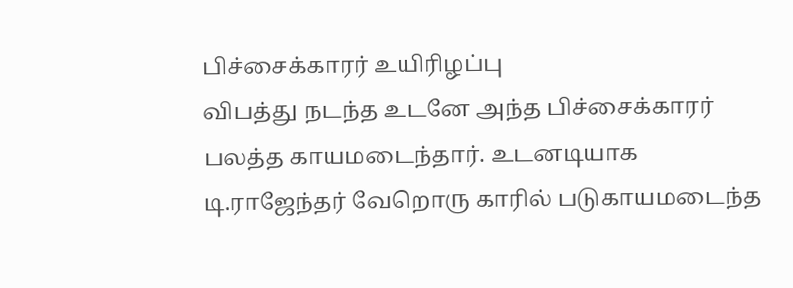பிச்சைக்காரர் உயிரிழப்பு
விபத்து நடந்த உடனே அந்த பிச்சைக்காரர் பலத்த காயமடைந்தார். உடனடியாக டி.ராஜேந்தர் வேறொரு காரில் படுகாயமடைந்த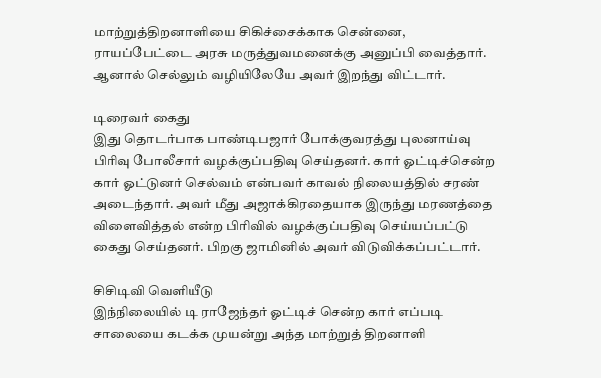மாற்றுத்திறனாளியை சிகிச்சைக்காக சென்னை, ராயப்பேட்டை அரசு மருத்துவமனைக்கு அனுப்பி வைத்தார். ஆனால் செல்லும் வழியிலேயே அவர் இறந்து விட்டார்.

டிரைவர் கைது
இது தொடர்பாக பாண்டிபஜார் போக்குவரத்து புலனாய்வு பிரிவு போலீசார் வழக்குப்பதிவு செய்தனர். கார் ஓட்டிச்சென்ற கார் ஓட்டுனர் செல்வம் என்பவர் காவல் நிலையத்தில் சரண் அடைந்தார். அவர் மீது அஜாக்கிரதையாக இருந்து மரணத்தை விளைவித்தல் என்ற பிரிவில் வழக்குப்பதிவு செய்யப்பட்டு கைது செய்தனர். பிறகு ஜாமினில் அவர் விடுவிக்கப்பட்டார்.

சிசிடிவி வெளியீடு
இந்நிலையில் டி ராஜேந்தர் ஓட்டிச் சென்ற கார் எப்படி சாலையை கடக்க முயன்று அந்த மாற்றுத் திறனாளி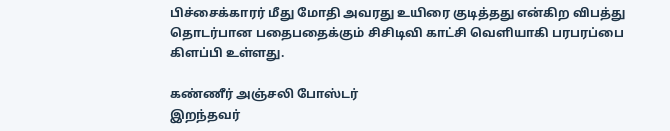பிச்சைக்காரர் மீது மோதி அவரது உயிரை குடித்தது என்கிற விபத்து தொடர்பான பதைபதைக்கும் சிசிடிவி காட்சி வெளியாகி பரபரப்பை கிளப்பி உள்ளது.

கண்ணீர் அஞ்சலி போஸ்டர்
இறந்தவர்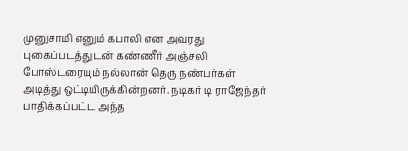முனுசாமி எனும் கபாலி என அவரது புகைப்படத்துடன் கண்ணீர் அஞ்சலி போஸ்டரையும் நல்லான் தெரு நண்பர்கள் அடித்து ஒட்டியிருக்கின்றனர். நடிகர் டி ராஜேந்தர் பாதிக்கப்பட்ட அந்த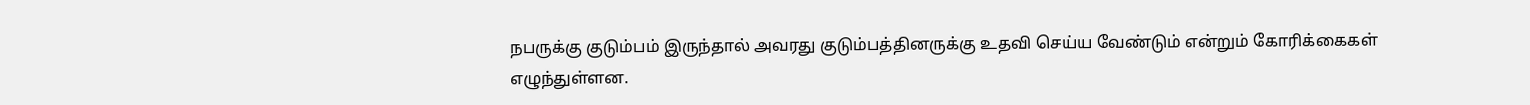நபருக்கு குடும்பம் இருந்தால் அவரது குடும்பத்தினருக்கு உதவி செய்ய வேண்டும் என்றும் கோரிக்கைகள் எழுந்துள்ளன.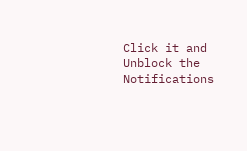Click it and Unblock the Notifications